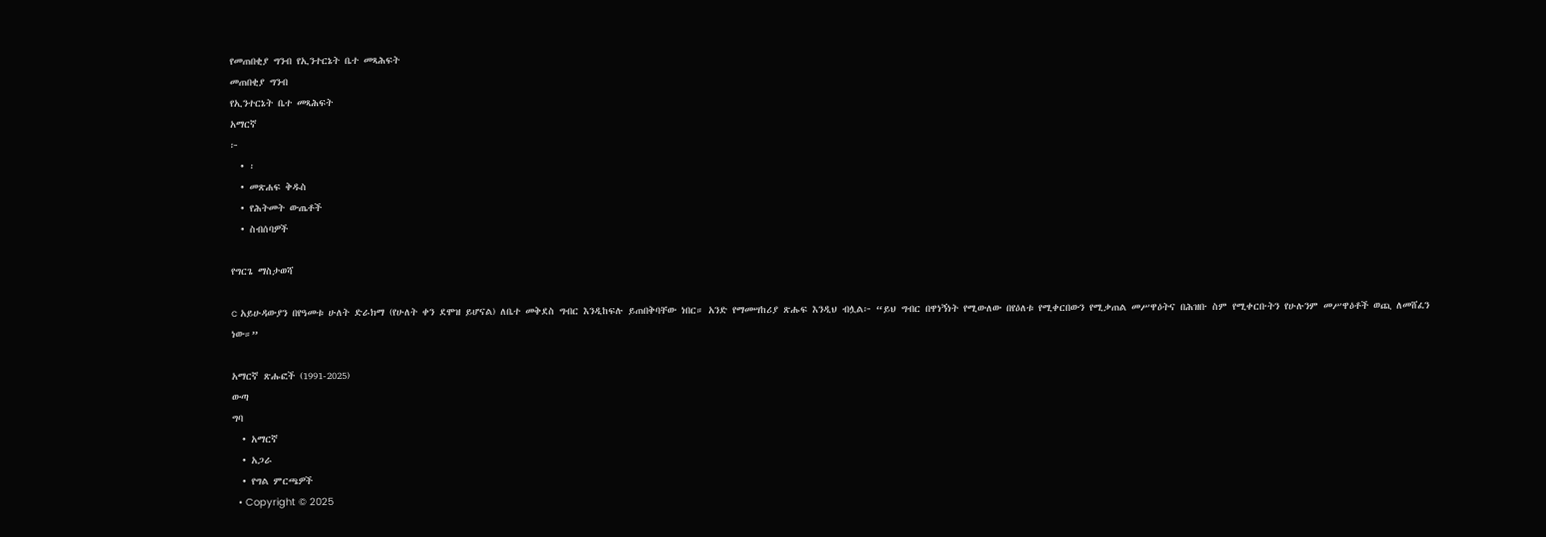የመጠበቂያ ግንብ የኢንተርኔት ቤተ መጻሕፍት
መጠበቂያ ግንብ
የኢንተርኔት ቤተ መጻሕፍት
አማርኛ
፦
  • ፡
  • መጽሐፍ ቅዱስ
  • የሕትመት ውጤቶች
  • ስብሰባዎች

የግርጌ ማስታወሻ

c አይሁዳውያን በየዓመቱ ሁለት ድራክማ (የሁለት ቀን ደሞዝ ይሆናል) ለቤተ መቅደስ ግብር እንዲከፍሉ ይጠበቅባቸው ነበር። አንድ የማመሣከሪያ ጽሑፍ እንዲህ ብሏል፦ “ይህ ግብር በዋነኝነት የሚውለው በየዕለቱ የሚቀርበውን የሚቃጠል መሥዋዕትና በሕዝቡ ስም የሚቀርቡትን የሁሉንም መሥዋዕቶች ወጪ ለመሸፈን ነው።”

አማርኛ ጽሑፎች (1991-2025)
ውጣ
ግባ
  • አማርኛ
  • አጋራ
  • የግል ምርጫዎች
  • Copyright © 2025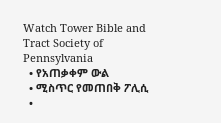Watch Tower Bible and Tract Society of Pennsylvania
  • የአጠቃቀም ውል
  • ሚስጥር የመጠበቅ ፖሊሲ
  •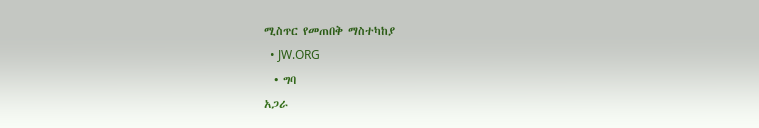ሚስጥር የመጠበቅ ማስተካከያ
  • JW.ORG
  • ግባ
አጋራ